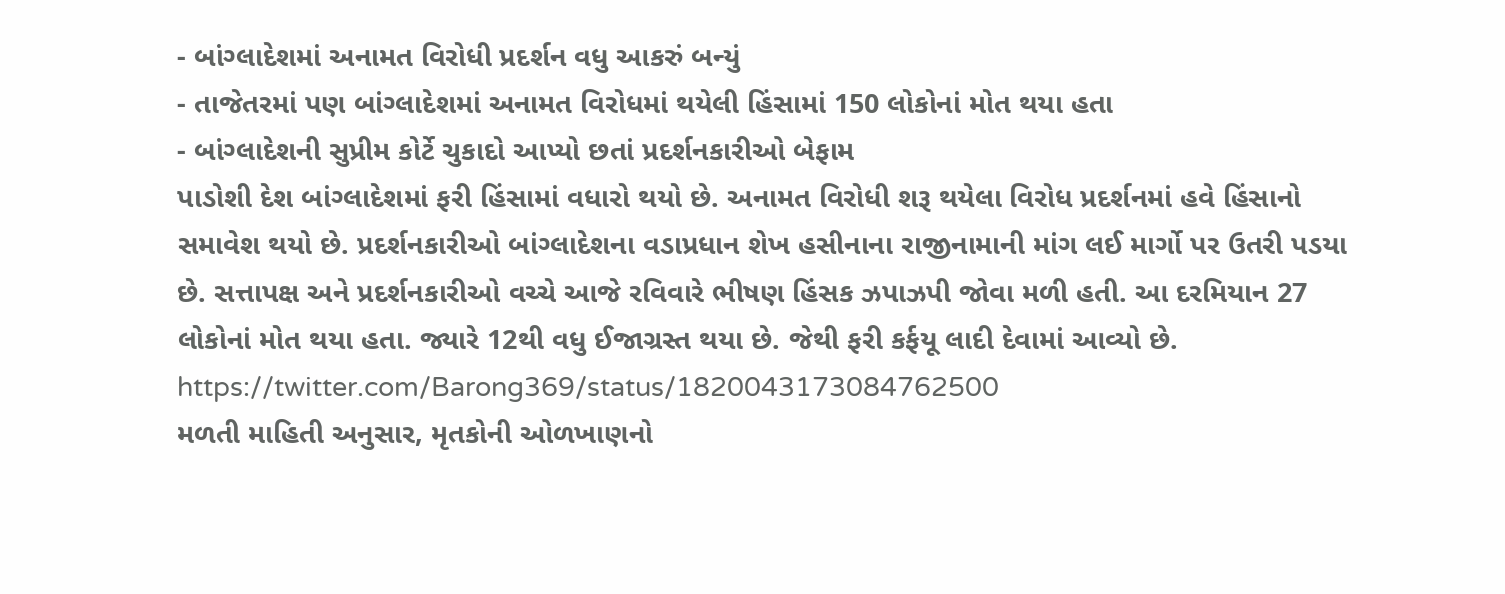- બાંગ્લાદેશમાં અનામત વિરોધી પ્રદર્શન વધુ આકરું બન્યું
- તાજેતરમાં પણ બાંગ્લાદેશમાં અનામત વિરોધમાં થયેલી હિંસામાં 150 લોકોનાં મોત થયા હતા
- બાંગ્લાદેશની સુપ્રીમ કોર્ટે ચુકાદો આપ્યો છતાં પ્રદર્શનકારીઓ બેફામ
પાડોશી દેશ બાંગ્લાદેશમાં ફરી હિંસામાં વધારો થયો છે. અનામત વિરોધી શરૂ થયેલા વિરોધ પ્રદર્શનમાં હવે હિંસાનો સમાવેશ થયો છે. પ્રદર્શનકારીઓ બાંગ્લાદેશના વડાપ્રધાન શેખ હસીનાના રાજીનામાની માંગ લઈ માર્ગો પર ઉતરી પડયા છે. સત્તાપક્ષ અને પ્રદર્શનકારીઓ વચ્ચે આજે રવિવારે ભીષણ હિંસક ઝપાઝપી જોવા મળી હતી. આ દરમિયાન 27 લોકોનાં મોત થયા હતા. જ્યારે 12થી વધુ ઈજાગ્રસ્ત થયા છે. જેથી ફરી કર્ફયૂ લાદી દેવામાં આવ્યો છે.
https://twitter.com/Barong369/status/1820043173084762500
મળતી માહિતી અનુસાર, મૃતકોની ઓળખાણનો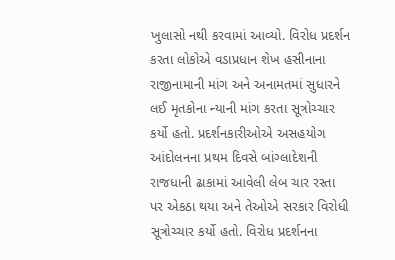ખુલાસો નથી કરવામાં આવ્યો. વિરોધ પ્રદર્શન કરતા લોકોએ વડાપ્રધાન શેખ હસીનાના રાજીનામાની માંગ અને અનામતમાં સુધારને લઈ મૃતકોના ન્યાની માંગ કરતા સૂત્રોચ્ચાર કર્યો હતો. પ્રદર્શનકારીઓએ અસહયોગ આંદોલનના પ્રથમ દિવસે બાંગ્લાદેશની રાજધાની ઢાકામાં આવેલી લેબ ચાર રસ્તા પર એકઠા થયા અને તેઓએ સરકાર વિરોધી સૂત્રોચ્ચાર કર્યો હતો. વિરોધ પ્રદર્શનના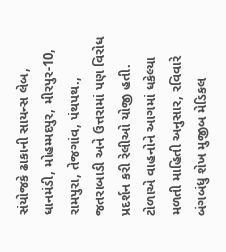સંયોજકે ઢાકાની સાયન્સ લેબ, ધાનમંડી, મોહમ્મદપુર, મીરપુર-10, રામપુરા, તેજગાંવ, પંથપથ., જતરાબાડી અને ઉત્તરામાં પણ વિરોધ પ્રદર્શન કરી રેલીઓ યોજી હતી.
ટોળાએ વાહનોને આગમાં ધકેલ્યા
મળતી માહિતી અનુસાર, રવિવારે બંગબંધુ શેખ મુજીબ મેડિકલ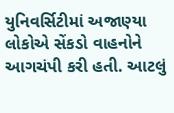યુનિવર્સિટીમાં અજાણ્યા લોકોએ સેંકડો વાહનોને આગચંપી કરી હતી. આટલું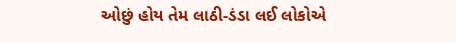ઓછું હોય તેમ લાઠી-ડંડા લઈ લોકોએ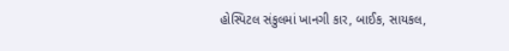હોસ્પિટલ સંકુલમાં ખાનગી કાર, બાઈક, સાયકલ,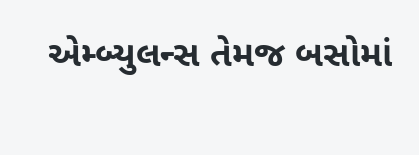એમ્બ્યુલન્સ તેમજ બસોમાં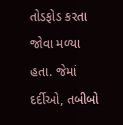તોડફોડ કરતા જોવા મળ્યા હતા. જેમાં દર્દીઓ, તબીબો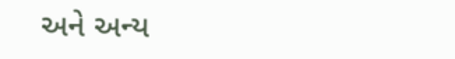અને અન્ય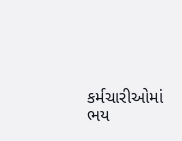કર્મચારીઓમાં ભય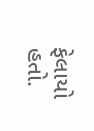ફેલાયો હતો.